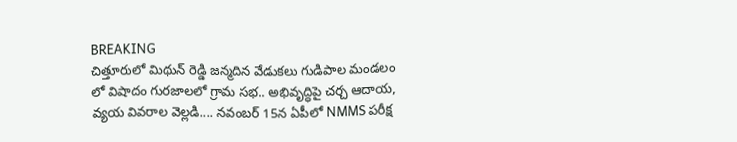BREAKING
చిత్తూరులో మిథున్ రెడ్డి జన్మదిన వేడుకలు గుడిపాల మండలం లో విషాదం గురజాలలో గ్రామ సభ.. అభివృద్ధిపై చర్చ ఆదాయ, వ్యయ వివరాల వెల్లడి.... నవంబర్‌ 15న ఏపీలో NMMS పరీక్ష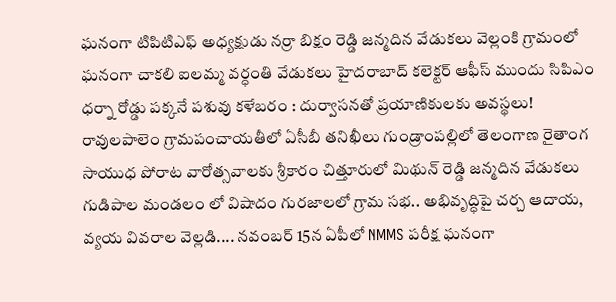ఘనంగా టిపిటిఎఫ్ అధ్యక్షుడు నర్రా బిక్షం రెడ్డి జన్మదిన వేడుకలు వెల్లంకి గ్రామంలో ఘనంగా చాకలి ఐలమ్మ వర్ధంతి వేడుకలు హైదరాబాద్ కలెక్టర్ ఆఫీస్ ముందు సిపిఎం ధర్నా రోడ్డు పక్కనే పశువు కళేబరం : దుర్వాసనతో ప్రయాణికులకు అవస్థలు! రావులపాలెం గ్రామపంచాయతీలో ఏసీబీ తనిఖీలు గుండ్రాంపల్లిలో తెలంగాణ రైతాంగ సాయుధ పోరాట వారోత్సవాలకు శ్రీకారం చిత్తూరులో మిథున్ రెడ్డి జన్మదిన వేడుకలు గుడిపాల మండలం లో విషాదం గురజాలలో గ్రామ సభ.. అభివృద్ధిపై చర్చ ఆదాయ, వ్యయ వివరాల వెల్లడి.... నవంబర్‌ 15న ఏపీలో NMMS పరీక్ష ఘనంగా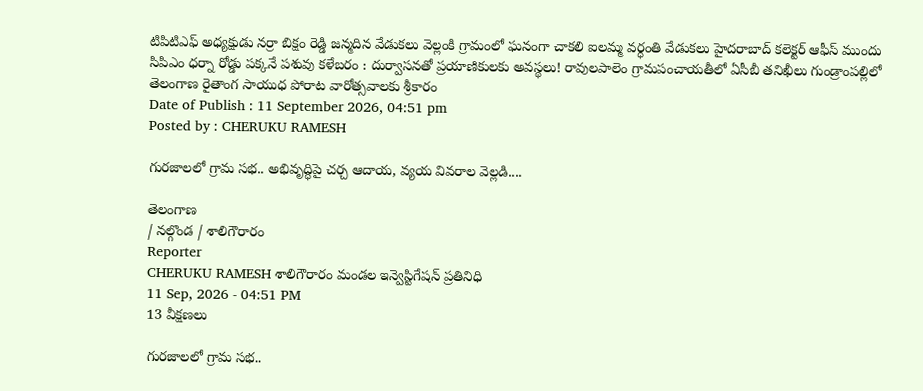టిపిటిఎఫ్ అధ్యక్షుడు నర్రా బిక్షం రెడ్డి జన్మదిన వేడుకలు వెల్లంకి గ్రామంలో ఘనంగా చాకలి ఐలమ్మ వర్ధంతి వేడుకలు హైదరాబాద్ కలెక్టర్ ఆఫీస్ ముందు సిపిఎం ధర్నా రోడ్డు పక్కనే పశువు కళేబరం : దుర్వాసనతో ప్రయాణికులకు అవస్థలు! రావులపాలెం గ్రామపంచాయతీలో ఏసీబీ తనిఖీలు గుండ్రాంపల్లిలో తెలంగాణ రైతాంగ సాయుధ పోరాట వారోత్సవాలకు శ్రీకారం
Date of Publish : 11 September 2026, 04:51 pm
Posted by : CHERUKU RAMESH

గురజాలలో గ్రామ సభ.. అభివృద్ధిపై చర్చ ఆదాయ, వ్యయ వివరాల వెల్లడి....

తెలంగాణ
/ నల్గొండ / శాలిగౌరారం
Reporter
CHERUKU RAMESH శాలిగౌరారం మండల ఇన్వెస్టిగేషన్ ప్రతినిధి
11 Sep, 2026 - 04:51 PM
13 వీక్షణలు

గురజాలలో గ్రామ సభ..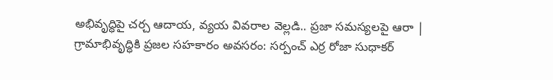అభివృద్ధిపై చర్చ ఆదాయ, వ్యయ వివరాల వెల్లడి.. ప్రజా సమస్యలపై ఆరా | గ్రామాభివృద్ధికి ప్రజల సహకారం అవసరం: సర్పంచ్ ఎర్ర రోజా సుధాకర్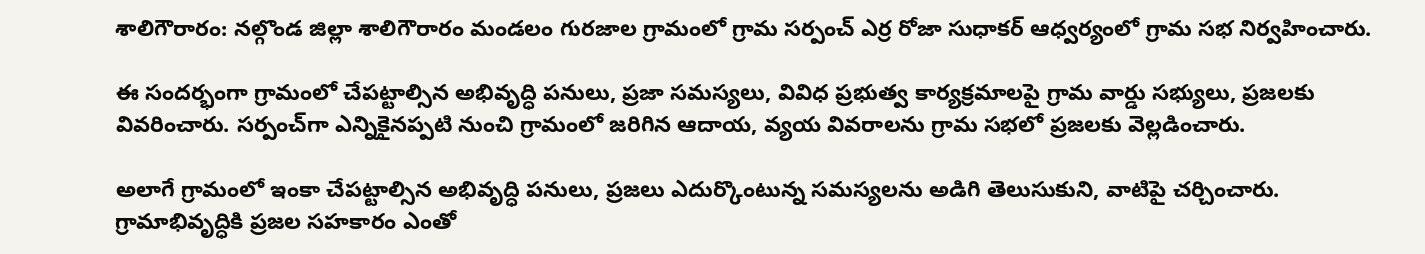శాలిగౌరారం: నల్గొండ జిల్లా శాలిగౌరారం మండలం గురజాల గ్రామంలో గ్రామ సర్పంచ్ ఎర్ర రోజా సుధాకర్ ఆధ్వర్యంలో గ్రామ సభ నిర్వహించారు.

ఈ సందర్భంగా గ్రామంలో చేపట్టాల్సిన అభివృద్ధి పనులు, ప్రజా సమస్యలు, వివిధ ప్రభుత్వ కార్యక్రమాలపై గ్రామ వార్డు సభ్యులు, ప్రజలకు వివరించారు. సర్పంచ్‌గా ఎన్నికైనప్పటి నుంచి గ్రామంలో జరిగిన ఆదాయ, వ్యయ వివరాలను గ్రామ సభలో ప్రజలకు వెల్లడించారు.

అలాగే గ్రామంలో ఇంకా చేపట్టాల్సిన అభివృద్ధి పనులు, ప్రజలు ఎదుర్కొంటున్న సమస్యలను అడిగి తెలుసుకుని, వాటిపై చర్చించారు. గ్రామాభివృద్ధికి ప్రజల సహకారం ఎంతో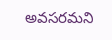అవసరమని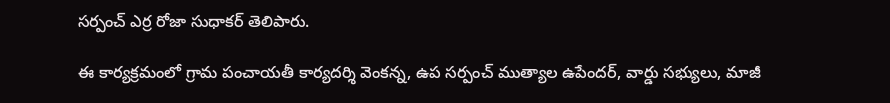సర్పంచ్ ఎర్ర రోజా సుధాకర్ తెలిపారు.

ఈ కార్యక్రమంలో గ్రామ పంచాయతీ కార్యదర్శి వెంకన్న, ఉప సర్పంచ్ ముత్యాల ఉపేందర్, వార్డు సభ్యులు, మాజీ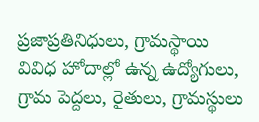ప్రజాప్రతినిధులు, గ్రామస్థాయి వివిధ హోదాల్లో ఉన్న ఉద్యోగులు, గ్రామ పెద్దలు, రైతులు, గ్రామస్థులు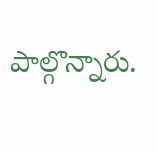పాల్గొన్నారు.